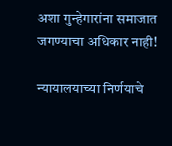अशा गुन्हेगारांना समाजात जगण्याचा अधिकार नाही!

न्यायालयाच्या निर्णयाचे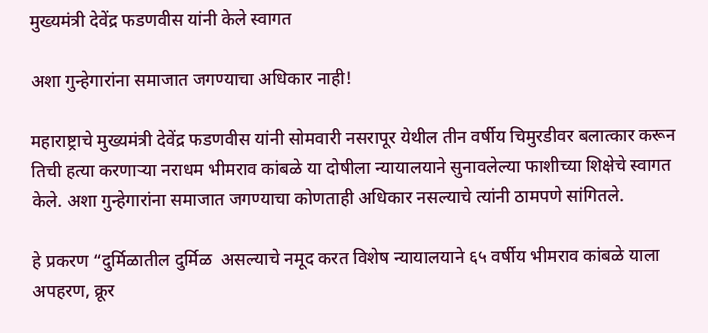मुख्यमंत्री देवेंद्र फडणवीस यांनी केले स्वागत

अशा गुन्हेगारांना समाजात जगण्याचा अधिकार नाही!

महाराष्ट्राचे मुख्यमंत्री देवेंद्र फडणवीस यांनी सोमवारी नसरापूर येथील तीन वर्षीय चिमुरडीवर बलात्कार करून तिची हत्या करणाऱ्या नराधम भीमराव कांबळे या दोषीला न्यायालयाने सुनावलेल्या फाशीच्या शिक्षेचे स्वागत केले. अशा गुन्हेगारांना समाजात जगण्याचा कोणताही अधिकार नसल्याचे त्यांनी ठामपणे सांगितले.

हे प्रकरण “दुर्मिळातील दुर्मिळ  असल्याचे नमूद करत विशेष न्यायालयाने ६५ वर्षीय भीमराव कांबळे याला अपहरण, क्रूर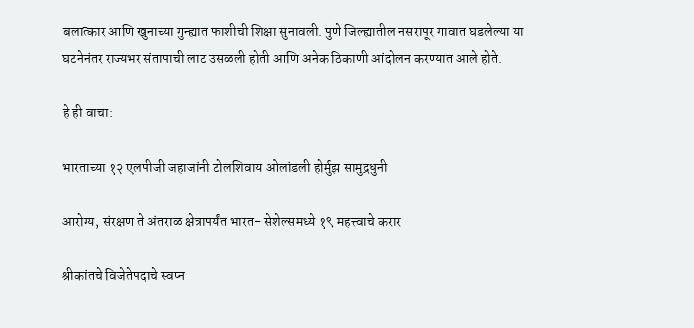बलात्कार आणि खुनाच्या गुन्ह्यात फाशीची शिक्षा सुनावली. पुणे जिल्ह्यातील नसरापूर गावात घडलेल्या या घटनेनंतर राज्यभर संतापाची लाट उसळली होती आणि अनेक ठिकाणी आंदोलन करण्यात आले होते.

हे ही वाचा:

भारताच्या १२ एलपीजी जहाजांनी टोलशिवाय ओलांडली होर्मुझ सामुद्रधुनी

आरोग्य, संरक्षण ते अंतराळ क्षेत्रापर्यंत भारत- सेशेल्समध्ये १९ महत्त्वाचे करार

श्रीकांतचे विजेतेपदाचे स्वप्न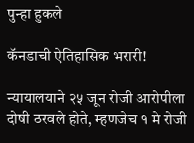पुन्हा हुकले

कॅनडाची ऐतिहासिक भरारी!

न्यायालयाने २५ जून रोजी आरोपीला दोषी ठरवले होते, म्हणजेच १ मे रोजी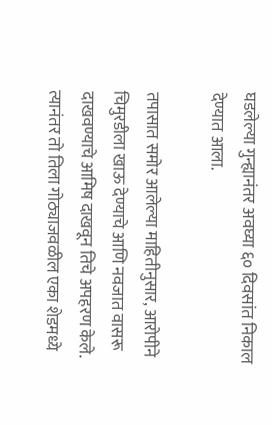घडलेल्या गुन्ह्यानंतर अवघ्या ६० दिवसांत निकाल देण्यात आला.

तपासात समोर आलेल्या माहितीनुसार, आरोपीने चिमुरडीला खाऊ देण्याचे आणि नवजात वासरू दाखवण्याचे आमिष दाखवून तिचे अपहरण केले. त्यानंतर तो तिला गोठ्याजवळील एका शेडमध्ये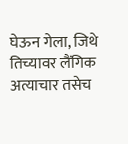घेऊन गेला, जिथे तिच्यावर लैंगिक अत्याचार तसेच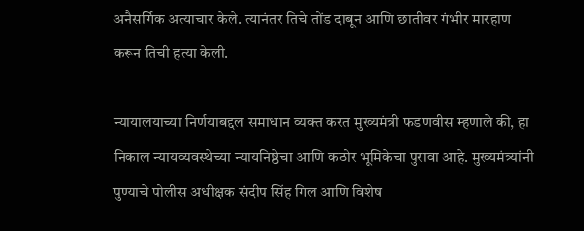अनैसर्गिक अत्याचार केले. त्यानंतर तिचे तोंड दाबून आणि छातीवर गंभीर मारहाण करून तिची हत्या केली.

न्यायालयाच्या निर्णयाबद्दल समाधान व्यक्त करत मुख्यमंत्री फडणवीस म्हणाले की, हा निकाल न्यायव्यवस्थेच्या न्यायनिष्ठेचा आणि कठोर भूमिकेचा पुरावा आहे. मुख्यमंत्र्यांनी पुण्याचे पोलीस अधीक्षक संदीप सिंह गिल आणि विशेष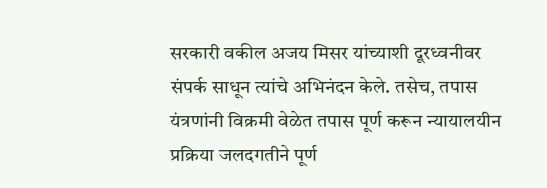सरकारी वकील अजय मिसर यांच्याशी दूरध्वनीवर संपर्क साधून त्यांचे अभिनंदन केले. तसेच, तपास यंत्रणांनी विक्रमी वेळेत तपास पूर्ण करून न्यायालयीन प्रक्रिया जलदगतीने पूर्ण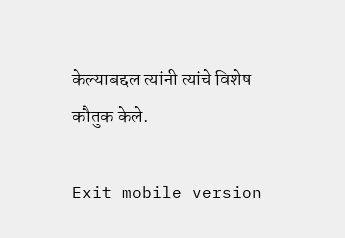केल्याबद्दल त्यांनी त्यांचे विशेष कौतुक केले.

Exit mobile version